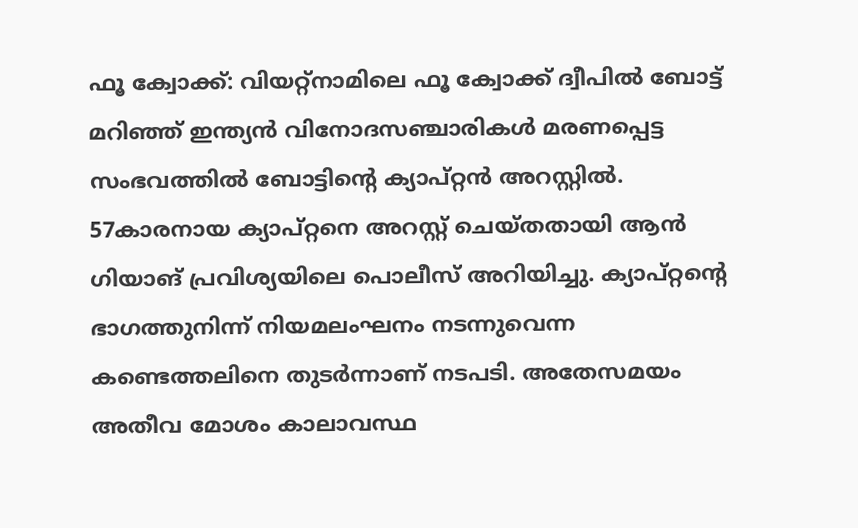ഫൂ ക്വോക്ക്: വിയറ്റ്നാമിലെ ഫൂ ക്വോക്ക് ദ്വീപിൽ ബോട്ട് മറിഞ്ഞ് ഇന്ത്യൻ വിനോദസഞ്ചാരികൾ മരണപ്പെട്ട സംഭവത്തിൽ ബോട്ടിൻ്റെ ക്യാപ്റ്റൻ അറസ്റ്റിൽ. 57കാരനായ ക്യാപ്റ്റനെ അറസ്റ്റ് ചെയ്തതായി ആൻ ഗിയാങ് പ്രവിശ്യയിലെ പൊലീസ് അറിയിച്ചു. ക്യാപ്റ്റൻ്റെ ഭാഗത്തുനിന്ന് നിയമലംഘനം നടന്നുവെന്ന കണ്ടെത്തലിനെ തുടർന്നാണ് നടപടി. അതേസമയം അതീവ മോശം കാലാവസ്ഥ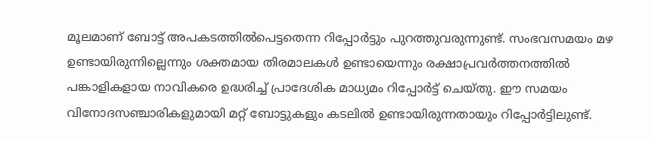മൂലമാണ് ബോട്ട് അപകടത്തിൽപെട്ടതെന്ന റിപ്പോർട്ടും പുറത്തുവരുന്നുണ്ട്. സംഭവസമയം മഴ ഉണ്ടായിരുന്നില്ലെന്നും ശക്തമായ തിരമാലകൾ ഉണ്ടായെന്നും രക്ഷാപ്രവർത്തനത്തിൽ പങ്കാളികളായ നാവികരെ ഉദ്ധരിച്ച് പ്രാദേശിക മാധ്യമം റിപ്പോർട്ട് ചെയ്തു. ഈ സമയം വിനോദസഞ്ചാരികളുമായി മറ്റ് ബോട്ടുകളും കടലിൽ ഉണ്ടായിരുന്നതായും റിപ്പോർട്ടിലുണ്ട്.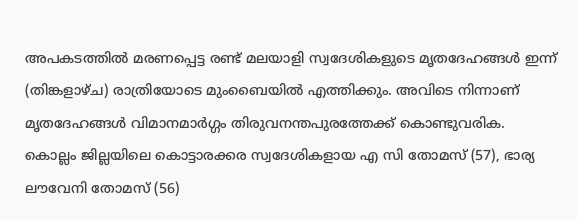അപകടത്തിൽ മരണപ്പെട്ട രണ്ട് മലയാളി സ്വദേശികളുടെ മൃതദേഹങ്ങൾ ഇന്ന് (തിങ്കളാഴ്ച) രാത്രിയോടെ മുംബൈയിൽ എത്തിക്കും. അവിടെ നിന്നാണ് മൃതദേഹങ്ങൾ വിമാനമാർഗ്ഗം തിരുവനന്തപുരത്തേക്ക് കൊണ്ടുവരിക.
കൊല്ലം ജില്ലയിലെ കൊട്ടാരക്കര സ്വദേശികളായ എ സി തോമസ് (57), ഭാര്യ ലൗവേനി തോമസ് (56)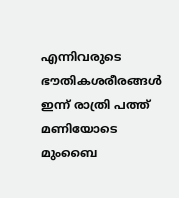എന്നിവരുടെ ഭൗതികശരീരങ്ങൾ ഇന്ന് രാത്രി പത്ത് മണിയോടെ മുംബൈ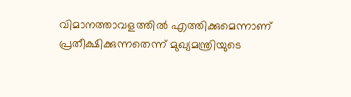വിമാനത്താവളത്തിൽ എത്തിക്കുമെന്നാണ് പ്രതീക്ഷിക്കുന്നതെന്ന് മുഖ്യമന്ത്രിയുടെ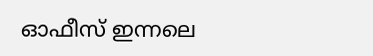ഓഫീസ് ഇന്നലെ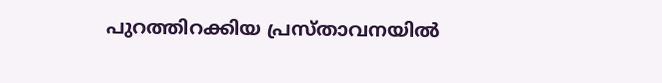പുറത്തിറക്കിയ പ്രസ്താവനയിൽ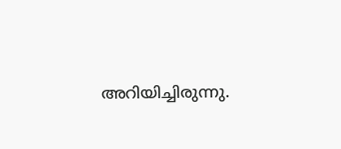അറിയിച്ചിരുന്നു.